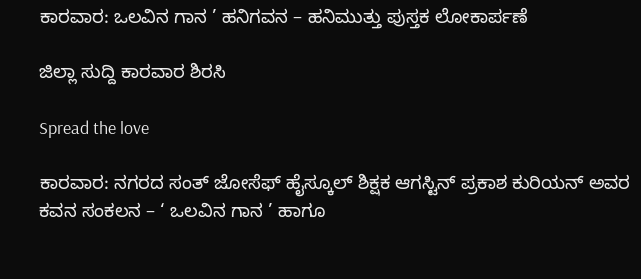ಕಾರವಾರ: ಒಲವಿನ ಗಾನ ’ ಹನಿಗವನ – ಹನಿಮುತ್ತು ಪುಸ್ತಕ ಲೋಕಾರ್ಪಣೆ

ಜಿಲ್ಲಾ ಸುದ್ದಿ ಕಾರವಾರ ಶಿರಸಿ

Spread the love

ಕಾರವಾರ: ನಗರದ ಸಂತ್ ಜೋಸೆಫ್ ಹೈಸ್ಕೂಲ್ ಶಿಕ್ಷಕ ಆಗಸ್ಟಿನ್ ಪ್ರಕಾಶ ಕುರಿಯನ್ ಅವರ ಕವನ ಸಂಕಲನ – ‘ ಒಲವಿನ ಗಾನ ’ ಹಾಗೂ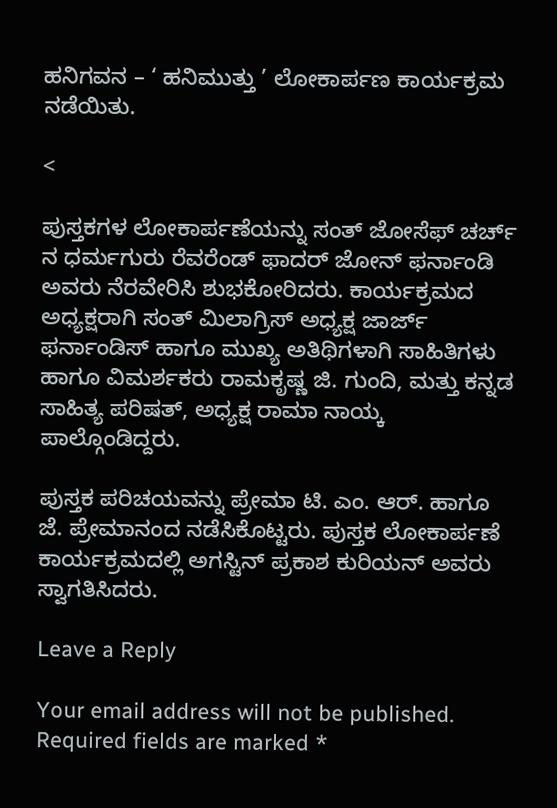ಹನಿಗವನ – ‘ ಹನಿಮುತ್ತು ’ ಲೋಕಾರ್ಪಣ ಕಾರ್ಯಕ್ರಮ ನಡೆಯಿತು.

<

ಪುಸ್ತಕಗಳ ಲೋಕಾರ್ಪಣೆಯನ್ನು ಸಂತ್ ಜೋಸೆಫ್ ಚರ್ಚ್ ನ ಧರ್ಮಗುರು ರೆವರೆಂಡ್ ಫಾದರ್ ಜೋನ್ ಫರ್ನಾಂಡಿ ಅವರು ನೆರವೇರಿಸಿ ಶುಭಕೋರಿದರು. ಕಾರ್ಯಕ್ರಮದ ಅಧ್ಯಕ್ಷರಾಗಿ ಸಂತ್ ಮಿಲಾಗ್ರಿಸ್ ಅಧ್ಯಕ್ಷ ಜಾರ್ಜ್ ಫರ್ನಾಂಡಿಸ್ ಹಾಗೂ ಮುಖ್ಯ ಅತಿಥಿಗಳಾಗಿ ಸಾಹಿತಿಗಳು ಹಾಗೂ ವಿಮರ್ಶಕರು ರಾಮಕೃಷ್ಣ ಜಿ. ಗುಂದಿ, ಮತ್ತು ಕನ್ನಡ ಸಾಹಿತ್ಯ ಪರಿಷತ್, ಅಧ್ಯಕ್ಷ ರಾಮಾ ನಾಯ್ಕ ಪಾಲ್ಗೊಂಡಿದ್ದರು.

ಪುಸ್ತಕ ಪರಿಚಯವನ್ನು ಪ್ರೇಮಾ ಟಿ. ಎಂ. ಆರ್. ಹಾಗೂ ಜೆ. ಪ್ರೇಮಾನಂದ ನಡೆಸಿಕೊಟ್ಟರು. ಪುಸ್ತಕ ಲೋಕಾರ್ಪಣೆ ಕಾರ್ಯಕ್ರಮದಲ್ಲಿ ಅಗಸ್ಟಿನ್ ಪ್ರಕಾಶ ಕುರಿಯನ್ ಅವರು ಸ್ವಾಗತಿಸಿದರು.

Leave a Reply

Your email address will not be published. Required fields are marked *